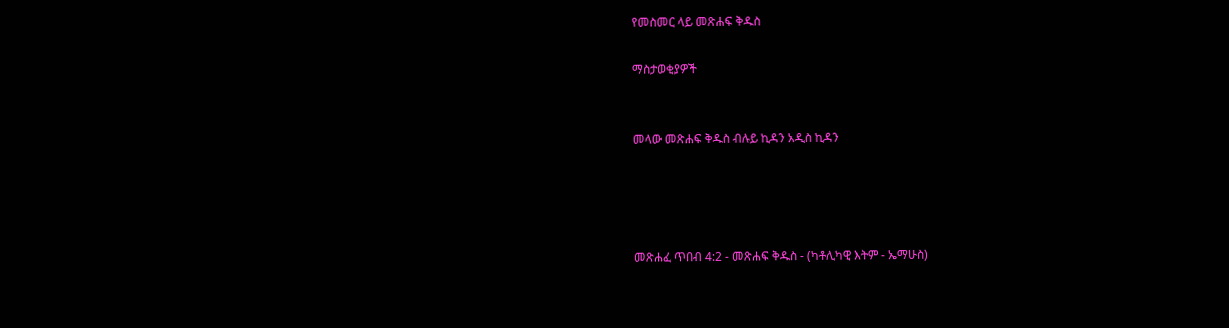የመስመር ላይ መጽሐፍ ቅዱስ

ማስታወቂያዎች


መላው መጽሐፍ ቅዱስ ብሉይ ኪዳን አዲስ ኪዳን




መጽሐፈ ጥበብ 4:2 - መጽሐፍ ቅዱስ - (ካቶሊካዊ እትም - ኤማሁስ)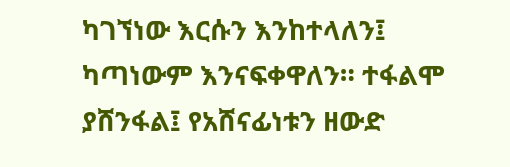ካገኘነው እርሱን እንከተላለን፤ ካጣነውም እንናፍቀዋለን። ተፋልሞ ያሸንፋል፤ የአሸናፊነቱን ዘውድ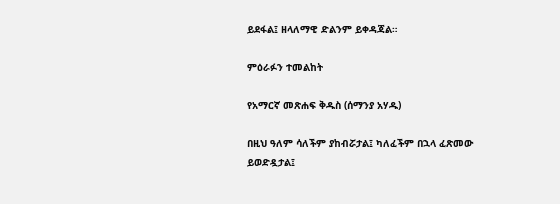ይደፋል፤ ዘላለማዊ ድልንም ይቀዳጃል።

ምዕራፉን ተመልከት

የአማርኛ መጽሐፍ ቅዱስ (ሰማንያ አሃዱ)

በዚህ ዓለም ሳለችም ያከብሯታል፤ ካለፈችም በኋላ ፈጽመው ይወድዷታል፤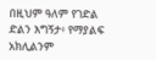በዚህም ዓለም የገድል ድልን እግኝታ፥ የማያልፍ አክሊልንም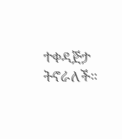ተቀዳጅታ ትኖራለች።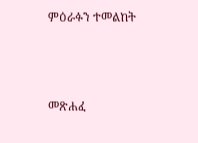ምዕራፉን ተመልከት



መጽሐፈ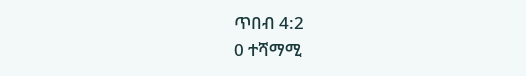ጥበብ 4:2
0 ተሻማሚ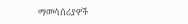ማመሳሰሪያዎች